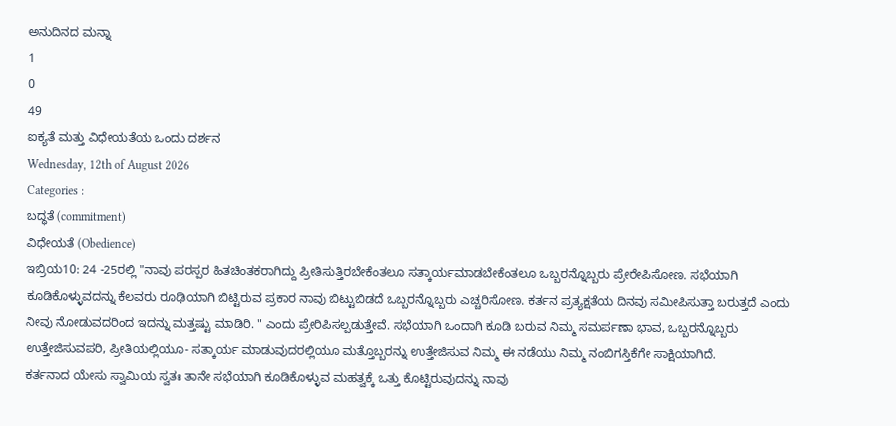ಅನುದಿನದ ಮನ್ನಾ
1
0
49
ಐಕ್ಯತೆ ಮತ್ತು ವಿಧೇಯತೆಯ ಒಂದು ದರ್ಶನ
Wednesday, 12th of August 2026
Categories :
ಬದ್ಧತೆ (commitment)
ವಿಧೇಯತೆ (Obedience)
ಇಬ್ರಿಯ10: 24 -25ರಲ್ಲಿ "ನಾವು ಪರಸ್ಪರ ಹಿತಚಿಂತಕರಾಗಿದ್ದು ಪ್ರೀತಿಸುತ್ತಿರಬೇಕೆಂತಲೂ ಸತ್ಕಾರ್ಯಮಾಡಬೇಕೆಂತಲೂ ಒಬ್ಬರನ್ನೊಬ್ಬರು ಪ್ರೇರೇಪಿಸೋಣ. ಸಭೆಯಾಗಿ ಕೂಡಿಕೊಳ್ಳುವದನ್ನು ಕೆಲವರು ರೂಢಿಯಾಗಿ ಬಿಟ್ಟಿರುವ ಪ್ರಕಾರ ನಾವು ಬಿಟ್ಟುಬಿಡದೆ ಒಬ್ಬರನ್ನೊಬ್ಬರು ಎಚ್ಚರಿಸೋಣ. ಕರ್ತನ ಪ್ರತ್ಯಕ್ಷತೆಯ ದಿನವು ಸಮೀಪಿಸುತ್ತಾ ಬರುತ್ತದೆ ಎಂದು ನೀವು ನೋಡುವದರಿಂದ ಇದನ್ನು ಮತ್ತಷ್ಟು ಮಾಡಿರಿ. " ಎಂದು ಪ್ರೇರಿಪಿಸಲ್ಪಡುತ್ತೇವೆ. ಸಭೆಯಾಗಿ ಒಂದಾಗಿ ಕೂಡಿ ಬರುವ ನಿಮ್ಮ ಸಮರ್ಪಣಾ ಭಾವ, ಒಬ್ಬರನ್ನೊಬ್ಬರು ಉತ್ತೇಜಿಸುವಪರಿ, ಪ್ರೀತಿಯಲ್ಲಿಯೂ- ಸತ್ಕಾರ್ಯ ಮಾಡುವುದರಲ್ಲಿಯೂ ಮತ್ತೊಬ್ಬರನ್ನು ಉತ್ತೇಜಿಸುವ ನಿಮ್ಮ ಈ ನಡೆಯು ನಿಮ್ಮ ನಂಬಿಗಸ್ತಿಕೆಗೇ ಸಾಕ್ಷಿಯಾಗಿದೆ.
ಕರ್ತನಾದ ಯೇಸು ಸ್ವಾಮಿಯ ಸ್ವತಃ ತಾನೇ ಸಭೆಯಾಗಿ ಕೂಡಿಕೊಳ್ಳುವ ಮಹತ್ವಕ್ಕೆ ಒತ್ತು ಕೊಟ್ಟಿರುವುದನ್ನು ನಾವು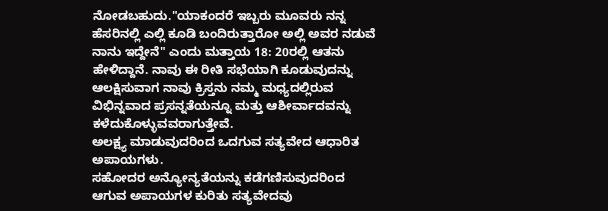ನೋಡಬಹುದು."ಯಾಕಂದರೆ ಇಬ್ಬರು ಮೂವರು ನನ್ನ ಹೆಸರಿನಲ್ಲಿ ಎಲ್ಲಿ ಕೂಡಿ ಬಂದಿರುತ್ತಾರೋ ಅಲ್ಲಿ ಅವರ ನಡುವೆ ನಾನು ಇದ್ದೇನೆ" ಎಂದು ಮತ್ತಾಯ 18: 20ರಲ್ಲಿ ಆತನು ಹೇಳಿದ್ದಾನೆ. ನಾವು ಈ ರೀತಿ ಸಭೆಯಾಗಿ ಕೂಡುವುದನ್ನು ಆಲಕ್ಷಿಸುವಾಗ ನಾವು ಕ್ರಿಸ್ತನು ನಮ್ಮ ಮಧ್ಯದಲ್ಲಿರುವ ವಿಭಿನ್ನವಾದ ಪ್ರಸನ್ನತೆಯನ್ನೂ ಮತ್ತು ಆಶೀರ್ವಾದವನ್ನು ಕಳೆದುಕೊಳ್ಳುವವರಾಗುತ್ತೇವೆ.
ಅಲಕ್ಷ್ಯ ಮಾಡುವುದರಿಂದ ಒದಗುವ ಸತ್ಯವೇದ ಆಧಾರಿತ ಅಪಾಯಗಳು.
ಸಹೋದರ ಅನ್ಯೋನ್ಯತೆಯನ್ನು ಕಡೆಗಣಿಸುವುದರಿಂದ ಆಗುವ ಅಪಾಯಗಳ ಕುರಿತು ಸತ್ಯವೇದವು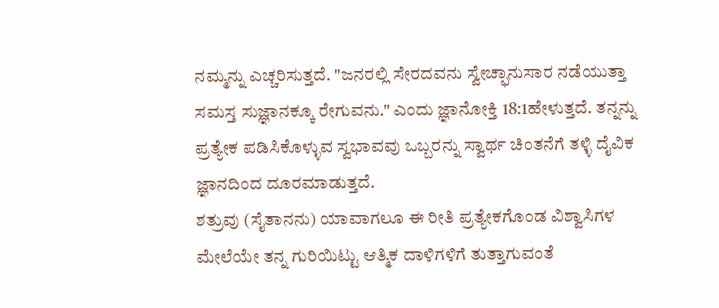ನಮ್ಮನ್ನು ಎಚ್ಚರಿಸುತ್ತದೆ. "ಜನರಲ್ಲಿ ಸೇರದವನು ಸ್ವೇಚ್ಫಾನುಸಾರ ನಡೆಯುತ್ತಾ ಸಮಸ್ತ ಸುಜ್ಞಾನಕ್ಕೂ ರೇಗುವನು." ಎಂದು ಜ್ಞಾನೋಕ್ತಿ 18:1ಹೇಳುತ್ತದೆ. ತನ್ನನ್ನು ಪ್ರತ್ಯೇಕ ಪಡಿಸಿಕೊಳ್ಳುವ ಸ್ವಭಾವವು ಒಬ್ಬರನ್ನು ಸ್ವಾರ್ಥ ಚಿಂತನೆಗೆ ತಳ್ಳಿ ದೈವಿಕ ಜ್ಞಾನದಿಂದ ದೂರಮಾಡುತ್ತದೆ.
ಶತ್ರುವು (ಸೈತಾನನು) ಯಾವಾಗಲೂ ಈ ರೀತಿ ಪ್ರತ್ಯೇಕಗೊಂಡ ವಿಶ್ವಾಸಿಗಳ ಮೇಲೆಯೇ ತನ್ನ ಗುರಿಯಿಟ್ಟು ಆತ್ಮಿಕ ದಾಳಿಗಳಿಗೆ ತುತ್ತಾಗುವಂತೆ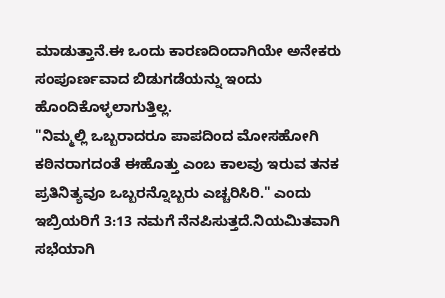ಮಾಡುತ್ತಾನೆ.ಈ ಒಂದು ಕಾರಣದಿಂದಾಗಿಯೇ ಅನೇಕರು ಸಂಪೂರ್ಣವಾದ ಬಿಡುಗಡೆಯನ್ನು ಇಂದು ಹೊಂದಿಕೊಳ್ಳಲಾಗುತ್ತಿಲ್ಲ.
"ನಿಮ್ಮಲ್ಲಿ ಒಬ್ಬರಾದರೂ ಪಾಪದಿಂದ ಮೋಸಹೋಗಿ ಕಠಿನರಾಗದಂತೆ ಈಹೊತ್ತು ಎಂಬ ಕಾಲವು ಇರುವ ತನಕ ಪ್ರತಿನಿತ್ಯವೂ ಒಬ್ಬರನ್ನೊಬ್ಬರು ಎಚ್ಚರಿಸಿರಿ." ಎಂದು ಇಬ್ರಿಯರಿಗೆ 3:13 ನಮಗೆ ನೆನಪಿಸುತ್ತದೆ.ನಿಯಮಿತವಾಗಿ ಸಭೆಯಾಗಿ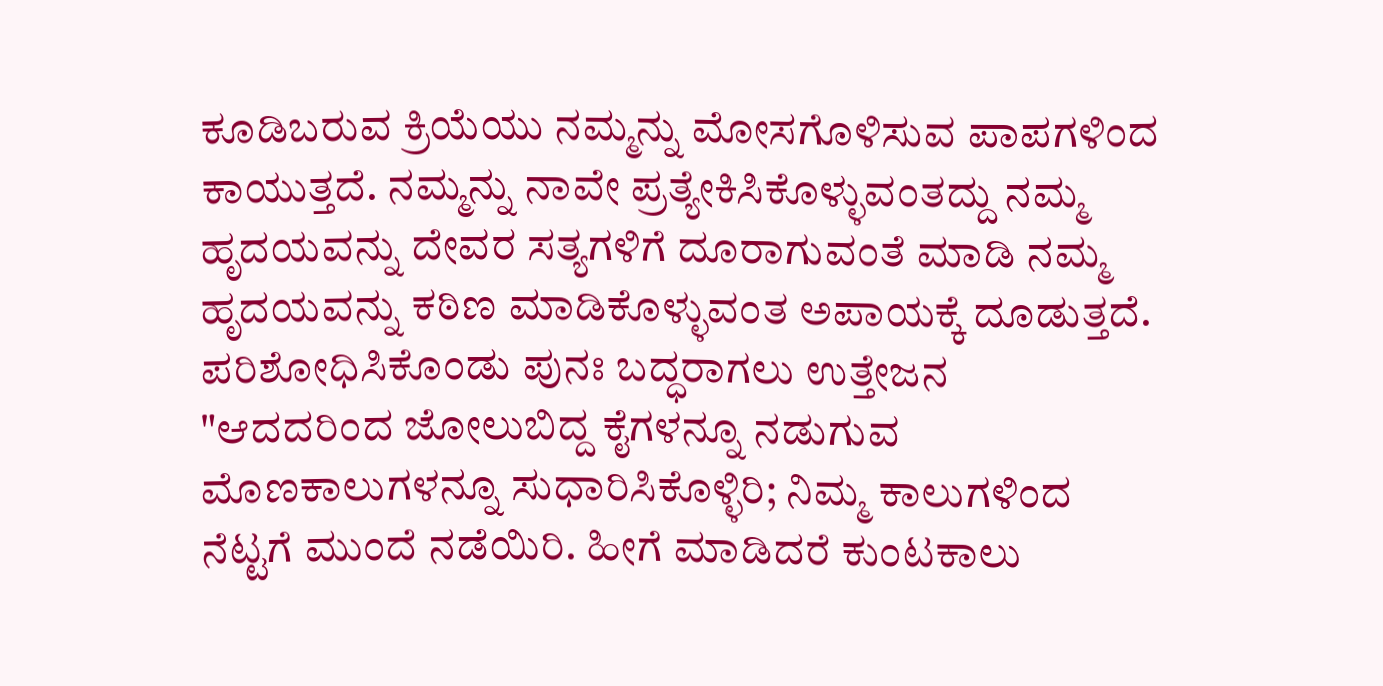ಕೂಡಿಬರುವ ಕ್ರಿಯೆಯು ನಮ್ಮನ್ನು ಮೋಸಗೊಳಿಸುವ ಪಾಪಗಳಿಂದ ಕಾಯುತ್ತದೆ. ನಮ್ಮನ್ನು ನಾವೇ ಪ್ರತ್ಯೇಕಿಸಿಕೊಳ್ಳುವಂತದ್ದು ನಮ್ಮ ಹೃದಯವನ್ನು ದೇವರ ಸತ್ಯಗಳಿಗೆ ದೂರಾಗುವಂತೆ ಮಾಡಿ ನಮ್ಮ ಹೃದಯವನ್ನು ಕಠಿಣ ಮಾಡಿಕೊಳ್ಳುವಂತ ಅಪಾಯಕ್ಕೆ ದೂಡುತ್ತದೆ.
ಪರಿಶೋಧಿಸಿಕೊಂಡು ಪುನಃ ಬದ್ಧರಾಗಲು ಉತ್ತೇಜನ
"ಆದದರಿಂದ ಜೋಲುಬಿದ್ದ ಕೈಗಳನ್ನೂ ನಡುಗುವ ಮೊಣಕಾಲುಗಳನ್ನೂ ಸುಧಾರಿಸಿಕೊಳ್ಳಿರಿ; ನಿಮ್ಮ ಕಾಲುಗಳಿಂದ ನೆಟ್ಟಗೆ ಮುಂದೆ ನಡೆಯಿರಿ. ಹೀಗೆ ಮಾಡಿದರೆ ಕುಂಟಕಾಲು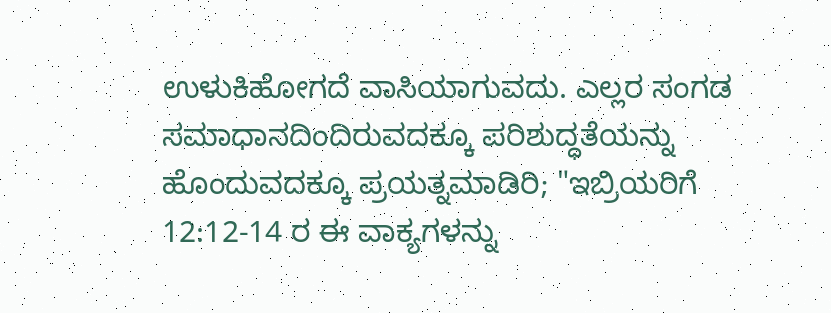ಉಳುಕಿಹೋಗದೆ ವಾಸಿಯಾಗುವದು. ಎಲ್ಲರ ಸಂಗಡ ಸಮಾಧಾನದಿಂದಿರುವದಕ್ಕೂ ಪರಿಶುದ್ಧತೆಯನ್ನು ಹೊಂದುವದಕ್ಕೂ ಪ್ರಯತ್ನಮಾಡಿರಿ; "ಇಬ್ರಿಯರಿಗೆ 12:12-14 ರ ಈ ವಾಕ್ಯಗಳನ್ನು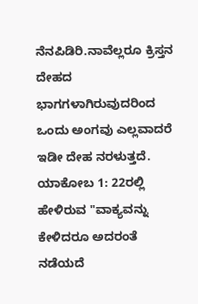ನೆನಪಿಡಿರಿ.ನಾವೆಲ್ಲರೂ ಕ್ರಿಸ್ತನ ದೇಹದ ಭಾಗಗಳಾಗಿರುವುದರಿಂದ ಒಂದು ಅಂಗವು ಎಲ್ಲವಾದರೆ ಇಡೀ ದೇಹ ನರಳುತ್ತದೆ.
ಯಾಕೋಬ 1: 22ರಲ್ಲಿ ಹೇಳಿರುವ "ವಾಕ್ಯವನ್ನು ಕೇಳಿದರೂ ಅದರಂತೆ ನಡೆಯದೆ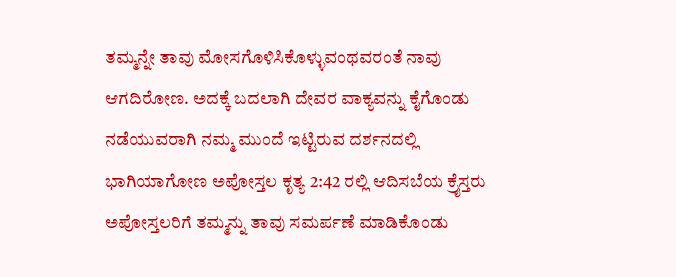ತಮ್ಮನ್ನೇ ತಾವು ಮೋಸಗೊಳಿಸಿಕೊಳ್ಳುವಂಥವರಂತೆ ನಾವು ಆಗದಿರೋಣ. ಅದಕ್ಕೆ ಬದಲಾಗಿ ದೇವರ ವಾಕ್ಯವನ್ನು ಕೈಗೊಂಡು ನಡೆಯುವರಾಗಿ ನಮ್ಮ ಮುಂದೆ ಇಟ್ಟಿರುವ ದರ್ಶನದಲ್ಲಿ ಭಾಗಿಯಾಗೋಣ ಅಪೋಸ್ತಲ ಕೃತ್ಯ 2:42 ರಲ್ಲಿ ಆದಿಸಬೆಯ ಕ್ರೈಸ್ತರು ಅಪೋಸ್ತಲರಿಗೆ ತಮ್ಮನ್ನು ತಾವು ಸಮರ್ಪಣೆ ಮಾಡಿಕೊಂಡು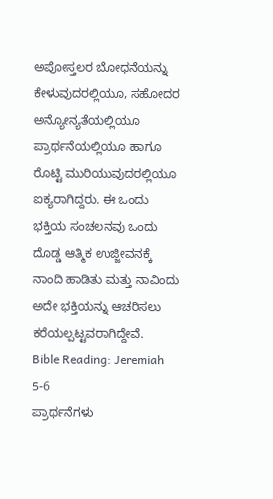ಅಪೋಸ್ತಲರ ಬೋಧನೆಯನ್ನು ಕೇಳುವುದರಲ್ಲಿಯೂ, ಸಹೋದರ ಅನ್ಯೋನ್ಯತೆಯಲ್ಲಿಯೂ ಪ್ರಾರ್ಥನೆಯಲ್ಲಿಯೂ ಹಾಗೂ ರೊಟ್ಟಿ ಮುರಿಯುವುದರಲ್ಲಿಯೂ ಐಕ್ಯರಾಗಿದ್ದರು. ಈ ಒಂದು ಭಕ್ತಿಯ ಸಂಚಲನವು ಒಂದು ದೊಡ್ಡ ಆತ್ಮಿಕ ಉಜ್ಜೀವನಕ್ಕೆ ನಾಂದಿ ಹಾಡಿತು ಮತ್ತು ನಾವಿಂದು ಅದೇ ಭಕ್ತಿಯನ್ನು ಆಚರಿಸಲು ಕರೆಯಲ್ಪಟ್ಟವರಾಗಿದ್ದೇವೆ.
Bible Reading: Jeremiah 5-6
ಪ್ರಾರ್ಥನೆಗಳು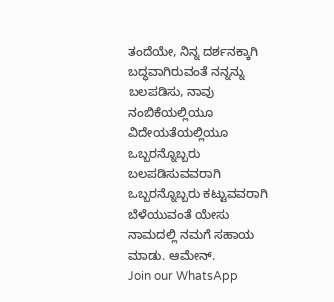ತಂದೆಯೇ, ನಿನ್ನ ದರ್ಶನಕ್ಕಾಗಿ ಬದ್ಧವಾಗಿರುವಂತೆ ನನ್ನನ್ನು ಬಲಪಡಿಸು, ನಾವು ನಂಬಿಕೆಯಲ್ಲಿಯೂ ವಿದೇಯತೆಯಲ್ಲಿಯೂ ಒಬ್ಬರನ್ನೊಬ್ಬರು ಬಲಪಡಿಸುವವರಾಗಿ ಒಬ್ಬರನ್ನೊಬ್ಬರು ಕಟ್ಟುವವರಾಗಿ ಬೆಳೆಯುವಂತೆ ಯೇಸು ನಾಮದಲ್ಲಿ ನಮಗೆ ಸಹಾಯ ಮಾಡು. ಆಮೇನ್.
Join our WhatsApp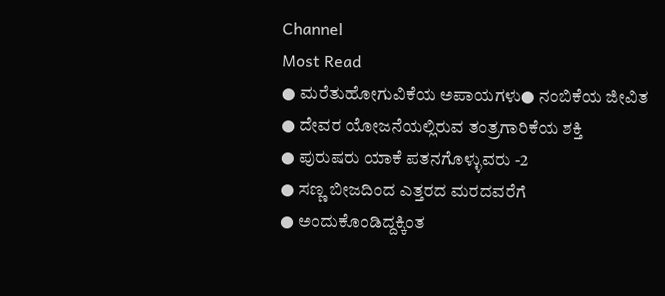Channel
Most Read
● ಮರೆತುಹೋಗುವಿಕೆಯ ಅಪಾಯಗಳು● ನಂಬಿಕೆಯ ಜೀವಿತ
● ದೇವರ ಯೋಜನೆಯಲ್ಲಿರುವ ತಂತ್ರಗಾರಿಕೆಯ ಶಕ್ತಿ
● ಪುರುಷರು ಯಾಕೆ ಪತನಗೊಳ್ಳುವರು -2
● ಸಣ್ಣ ಬೀಜದಿಂದ ಎತ್ತರದ ಮರದವರೆಗೆ
● ಅಂದುಕೊಂಡಿದ್ದಕ್ಕಿಂತ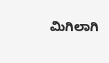ಮಿಗಿಲಾಗಿ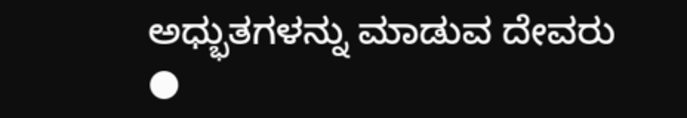ಅಧ್ಭುತಗಳನ್ನು ಮಾಡುವ ದೇವರು
●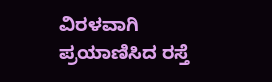ವಿರಳವಾಗಿ ಪ್ರಯಾಣಿಸಿದ ರಸ್ತೆ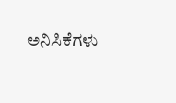ಅನಿಸಿಕೆಗಳು